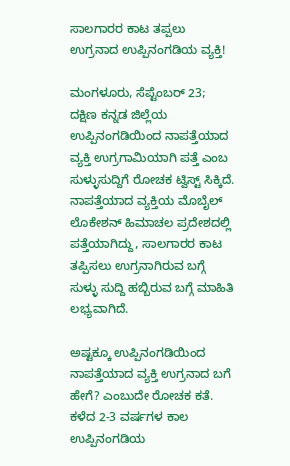ಸಾಲಗಾರರ ಕಾಟ ತಪ್ಪಲು ಉಗ್ರನಾದ ಉಪ್ಪಿನಂಗಡಿಯ ವ್ಯಕ್ತಿ!

ಮಂಗಳೂರು, ಸೆಪ್ಟೆಂಬರ್ 23; ದಕ್ಷಿಣ ಕನ್ನಡ ಜಿಲ್ಲೆಯ ಉಪ್ಪಿನಂಗಡಿಯಿಂದ ನಾಪತ್ತೆಯಾದ ವ್ಯಕ್ತಿ ಉಗ್ರಗಾಮಿಯಾಗಿ ಪತ್ತೆ ಎಂಬ ಸುಳ್ಳುಸುದ್ದಿಗೆ ರೋಚಕ ಟ್ವಿಸ್ಟ್ ಸಿಕ್ಕಿದೆ. ನಾಪತ್ತೆಯಾದ ವ್ಯಕ್ತಿಯ ಮೊಬೈಲ್ ಲೊಕೇಶನ್ ಹಿಮಾಚಲ ಪ್ರದೇಶದಲ್ಲಿ ಪತ್ತೆಯಾಗಿದ್ದು, ಸಾಲಗಾರರ ಕಾಟ ತಪ್ಪಿಸಲು ಉಗ್ರನಾಗಿರುವ ಬಗ್ಗೆ ಸುಳ್ಳು ಸುದ್ದಿ ಹಬ್ಬಿರುವ ಬಗ್ಗೆ ಮಾಹಿತಿ ಲಭ್ಯವಾಗಿದೆ.

ಅಷ್ಟಕ್ಕೂ ಉಪ್ಪಿನಂಗಡಿಯಿಂದ ನಾಪತ್ತೆಯಾದ ವ್ಯಕ್ತಿ ಉಗ್ರನಾದ ಬಗೆ ಹೇಗೆ? ಎಂಬುದೇ ರೋಚಕ ಕತೆ. ಕಳೆದ 2-3 ವರ್ಷಗಳ ಕಾಲ ಉಪ್ಪಿನಂಗಡಿಯ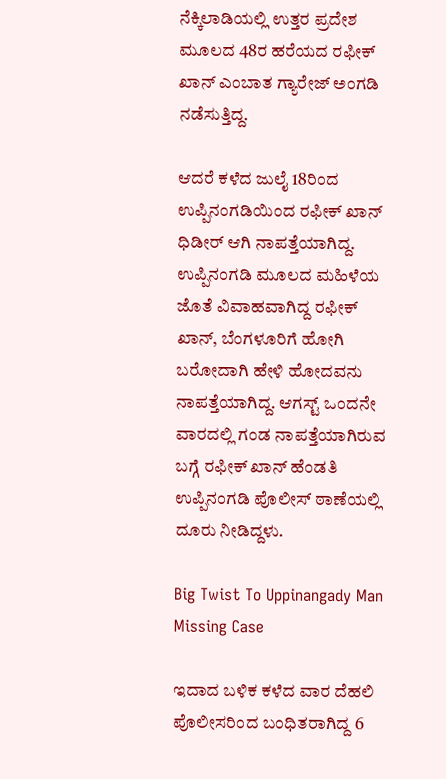ನೆಕ್ಕಿಲಾಡಿಯಲ್ಲಿ ಉತ್ತರ ಪ್ರದೇಶ ಮೂಲದ 48ರ ಹರೆಯದ ರಫೀಕ್ ಖಾನ್ ಎಂಬಾತ ಗ್ಯಾರೇಜ್ ಅಂಗಡಿ ನಡೆಸುತ್ತಿದ್ದ.

ಆದರೆ ಕಳೆದ ಜುಲೈ 18ರಿಂದ ಉಪ್ಪಿನಂಗಡಿಯಿಂದ ರಫೀಕ್ ಖಾನ್ ಧಿಡೀರ್ ಆಗಿ ನಾಪತ್ತೆಯಾಗಿದ್ದ. ಉಪ್ಪಿನಂಗಡಿ ಮೂಲದ ಮಹಿಳೆಯ ಜೊತೆ ವಿವಾಹವಾಗಿದ್ದ ರಫೀಕ್ ಖಾನ್, ಬೆಂಗಳೂರಿಗೆ ಹೋಗಿ ಬರೋದಾಗಿ ಹೇಳಿ ಹೋದವನು ನಾಪತ್ತೆಯಾಗಿದ್ದ. ಆಗಸ್ಟ್ ಒಂದನೇ ವಾರದಲ್ಲಿ ಗಂಡ ನಾಪತ್ತೆಯಾಗಿರುವ ಬಗ್ಗೆ ರಫೀಕ್ ಖಾನ್ ಹೆಂಡತಿ ಉಪ್ಪಿನಂಗಡಿ ಪೊಲೀಸ್ ಠಾಣೆಯಲ್ಲಿ ದೂರು ನೀಡಿದ್ದಳು.

Big Twist To Uppinangady Man Missing Case

ಇದಾದ ಬಳಿಕ ಕಳೆದ ವಾರ ದೆಹಲಿ ಪೊಲೀಸರಿಂದ ಬಂಧಿತರಾಗಿದ್ದ 6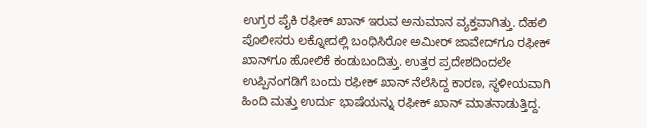ಉಗ್ರರ ಪೈಕಿ ರಫೀಕ್ ಖಾನ್ ಇರುವ ಅನುಮಾನ ವ್ಯಕ್ತವಾಗಿತ್ತು. ದೆಹಲಿ ಪೊಲೀಸರು ಲಕ್ನೋದಲ್ಲಿ ಬಂಧಿಸಿರೋ ಅಮೀರ್ ಜಾವೇದ್‌ಗೂ ರಫೀಕ್ ಖಾನ್‌ಗೂ ಹೋಲಿಕೆ ಕಂಡುಬಂದಿತ್ತು. ಉತ್ತರ ಪ್ರದೇಶದಿಂದಲೇ ಉಪ್ಪಿನಂಗಡಿಗೆ ಬಂದು ರಫೀಕ್ ಖಾನ್ ನೆಲೆಸಿದ್ದ ಕಾರಣ, ಸ್ಥಳೀಯವಾಗಿ ಹಿಂದಿ ಮತ್ತು ಉರ್ದು ಭಾಷೆಯನ್ನು ರಫೀಕ್ ಖಾನ್ ಮಾತನಾಡುತ್ತಿದ್ದ.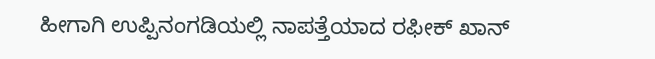ಹೀಗಾಗಿ ಉಪ್ಪಿನಂಗಡಿಯಲ್ಲಿ ನಾಪತ್ತೆಯಾದ ರಫೀಕ್ ಖಾನ್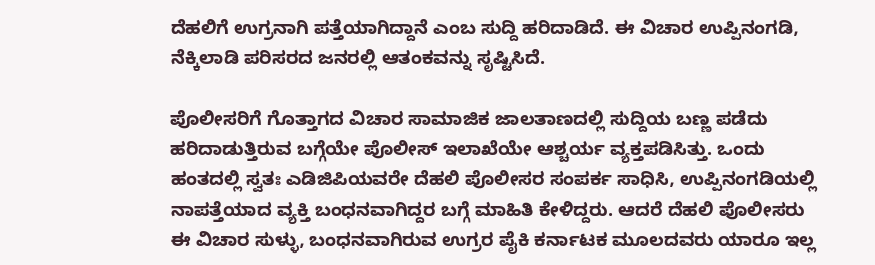ದೆಹಲಿಗೆ ಉಗ್ರನಾಗಿ ಪತ್ತೆಯಾಗಿದ್ದಾನೆ ಎಂಬ ಸುದ್ದಿ ಹರಿದಾಡಿದೆ. ಈ ವಿಚಾರ ಉಪ್ಪಿನಂಗಡಿ, ನೆಕ್ಕಿಲಾಡಿ ಪರಿಸರದ ಜನರಲ್ಲಿ ಆತಂಕವನ್ನು ಸೃಷ್ಟಿಸಿದೆ.

ಪೊಲೀಸರಿಗೆ ಗೊತ್ತಾಗದ ವಿಚಾರ ಸಾಮಾಜಿಕ ಜಾಲತಾಣದಲ್ಲಿ ಸುದ್ದಿಯ ಬಣ್ಣ ಪಡೆದು ಹರಿದಾಡುತ್ತಿರುವ ಬಗ್ಗೆಯೇ ಪೊಲೀಸ್ ಇಲಾಖೆಯೇ ಆಶ್ಚರ್ಯ ವ್ಯಕ್ತಪಡಿಸಿತ್ತು. ಒಂದು ಹಂತದಲ್ಲಿ ಸ್ವತಃ ಎಡಿಜಿಪಿಯವರೇ ದೆಹಲಿ ಪೊಲೀಸರ ಸಂಪರ್ಕ ಸಾಧಿಸಿ, ಉಪ್ಪಿನಂಗಡಿಯಲ್ಲಿ ನಾಪತ್ತೆಯಾದ ವ್ಯಕ್ತಿ ಬಂಧನವಾಗಿದ್ದರ ಬಗ್ಗೆ ಮಾಹಿತಿ ಕೇಳಿದ್ದರು. ಆದರೆ ದೆಹಲಿ ಪೊಲೀಸರು ಈ ವಿಚಾರ ಸುಳ್ಳು, ಬಂಧನವಾಗಿರುವ ಉಗ್ರರ ಪೈಕಿ ಕರ್ನಾಟಕ ಮೂಲದವರು ಯಾರೂ ಇಲ್ಲ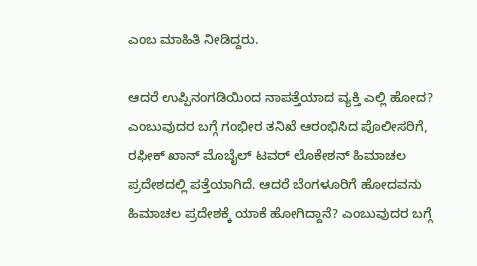ಎಂಬ ಮಾಹಿತಿ ನೀಡಿದ್ದರು.

ಆದರೆ ಉಪ್ಪಿನಂಗಡಿಯಿಂದ ನಾಪತ್ತೆಯಾದ ವ್ಯಕ್ತಿ ಎಲ್ಲಿ ಹೋದ? ಎಂಬುವುದರ ಬಗ್ಗೆ ಗಂಭೀರ ತನಿಖೆ ಆರಂಭಿಸಿದ ಪೊಲೀಸರಿಗೆ, ರಫೀಕ್ ಖಾನ್ ಮೊಬೈಲ್ ಟವರ್ ಲೊಕೇಶನ್ ಹಿಮಾಚಲ ಪ್ರದೇಶದಲ್ಲಿ ಪತ್ತೆಯಾಗಿದೆ. ಆದರೆ ಬೆಂಗಳೂರಿಗೆ ಹೋದವನು ಹಿಮಾಚಲ ಪ್ರದೇಶಕ್ಕೆ ಯಾಕೆ ಹೋಗಿದ್ದಾನೆ? ಎಂಬುವುದರ ಬಗ್ಗೆ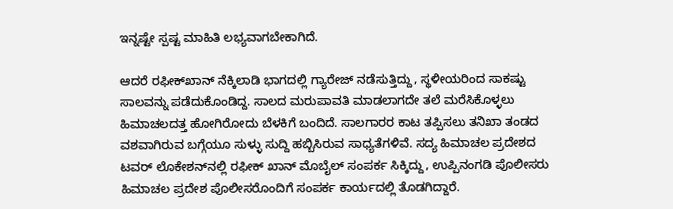ಇನ್ನಷ್ಟೇ ಸ್ಪಷ್ಟ ಮಾಹಿತಿ ಲಭ್ಯವಾಗಬೇಕಾಗಿದೆ.

ಆದರೆ ರಫೀಕ್‌ಖಾನ್ ನೆಕ್ಕಿಲಾಡಿ ಭಾಗದಲ್ಲಿ ಗ್ಯಾರೇಜ್ ನಡೆಸುತ್ತಿದ್ದು, ಸ್ಥಳೀಯರಿಂದ ಸಾಕಷ್ಟು ಸಾಲವನ್ನು ಪಡೆದುಕೊಂಡಿದ್ದ. ಸಾಲದ ಮರುಪಾವತಿ ಮಾಡಲಾಗದೇ ತಲೆ ಮರೆಸಿಕೊಳ್ಳಲು ಹಿಮಾಚಲದತ್ತ ಹೋಗಿರೋದು ಬೆಳಕಿಗೆ ಬಂದಿದೆ. ಸಾಲಗಾರರ ಕಾಟ ತಪ್ಪಿಸಲು ತನಿಖಾ ತಂಡದ ವಶವಾಗಿರುವ ಬಗ್ಗೆಯೂ ಸುಳ್ಳು ಸುದ್ದಿ ಹಬ್ಬಿಸಿರುವ ಸಾಧ್ಯತೆಗಳಿವೆ. ಸದ್ಯ ಹಿಮಾಚಲ ಪ್ರದೇಶದ ಟವರ್ ಲೊಕೇಶನ್‌ನಲ್ಲಿ ರಫೀಕ್ ಖಾನ್‌ ಮೊಬೈಲ್ ಸಂಪರ್ಕ ಸಿಕ್ಕಿದ್ದು, ಉಪ್ಪಿನಂಗಡಿ ಪೊಲೀಸರು ಹಿಮಾಚಲ ಪ್ರದೇಶ ಪೊಲೀಸರೊಂದಿಗೆ ಸಂಪರ್ಕ ಕಾರ್ಯದಲ್ಲಿ ತೊಡಗಿದ್ದಾರೆ.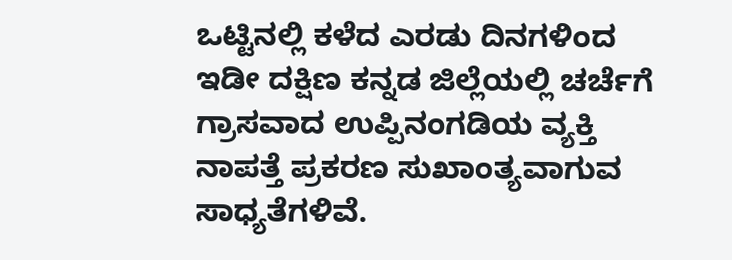ಒಟ್ಟಿನಲ್ಲಿ ಕಳೆದ ಎರಡು ದಿನಗಳಿಂದ ಇಡೀ ದಕ್ಷಿಣ ಕನ್ನಡ ಜಿಲ್ಲೆಯಲ್ಲಿ ಚರ್ಚೆಗೆ ಗ್ರಾಸವಾದ ಉಪ್ಪಿನಂಗಡಿಯ ವ್ಯಕ್ತಿ ನಾಪತ್ತೆ ಪ್ರಕರಣ ಸುಖಾಂತ್ಯವಾಗುವ ಸಾಧ್ಯತೆಗಳಿವೆ.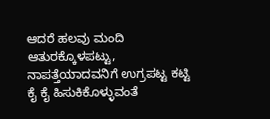ಆದರೆ ಹಲವು ಮಂದಿ ಆತುರಕ್ಕೊಳಪಟ್ಟು, ನಾಪತ್ತೆಯಾದವನಿಗೆ ಉಗ್ರಪಟ್ಟ ಕಟ್ಟಿ ಕೈ ಕೈ ಹಿಸುಕಿಕೊಳ್ಳುವಂತೆ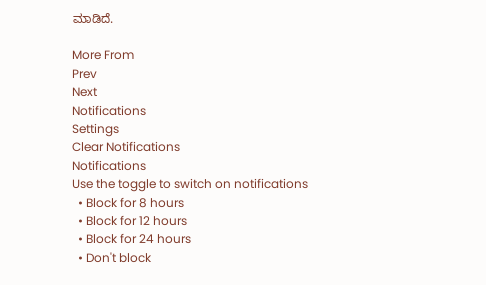ಮಾಡಿದೆ.

More From
Prev
Next
Notifications
Settings
Clear Notifications
Notifications
Use the toggle to switch on notifications
  • Block for 8 hours
  • Block for 12 hours
  • Block for 24 hours
  • Don't block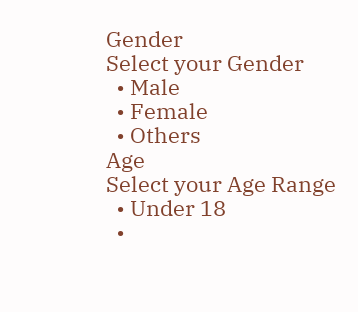Gender
Select your Gender
  • Male
  • Female
  • Others
Age
Select your Age Range
  • Under 18
  •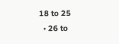18 to 25
  • 26 to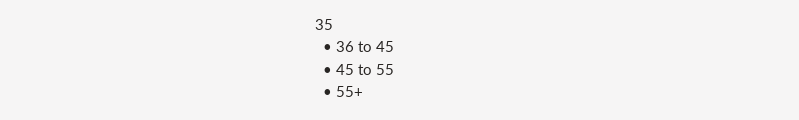35
  • 36 to 45
  • 45 to 55
  • 55+